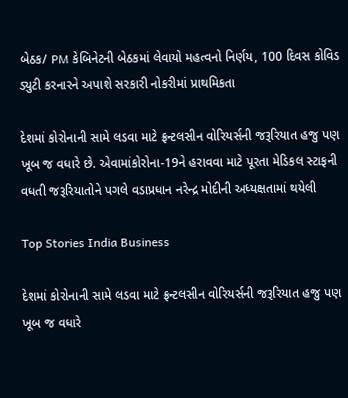બેઠક/ PM કેબિનેટની બેઠકમાં લેવાયો મહત્વનો નિર્ણય, 100 દિવસ કોવિડ ડ્યુટી કરનારને અપાશે સરકારી નોકરીમાં પ્રાથમિકતા

દેશમાં કોરોનાની સામે લડવા માટે ફ્રન્ટલસીન વોરિયર્સની જરૂરિયાત હજુ પણ ખૂબ જ વધારે છે. એવામાંકોરોના-19ને હરાવવા માટે પૂરતા મેડિકલ સ્ટાફની વધતી જરૂરિયાતોને પગલે વડાપ્રધાન નરેન્દ્ર મોદીની અધ્યક્ષતામાં થયેલી

Top Stories India Business

દેશમાં કોરોનાની સામે લડવા માટે ફ્રન્ટલસીન વોરિયર્સની જરૂરિયાત હજુ પણ ખૂબ જ વધારે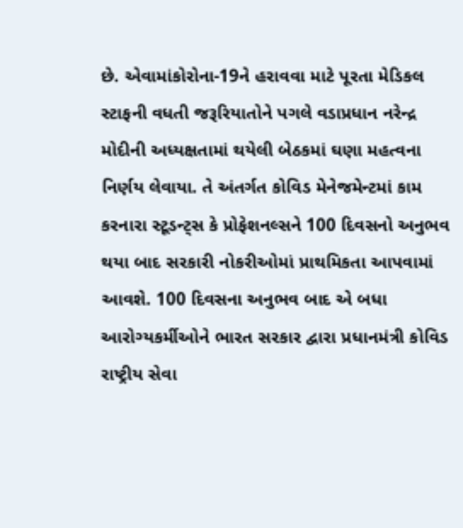છે. એવામાંકોરોના-19ને હરાવવા માટે પૂરતા મેડિકલ સ્ટાફની વધતી જરૂરિયાતોને પગલે વડાપ્રધાન નરેન્દ્ર મોદીની અધ્યક્ષતામાં થયેલી બેઠકમાં ઘણા મહત્વના નિર્ણય લેવાયા. તે અંતર્ગત કોવિડ મેનેજમેન્ટમાં કામ કરનારા સ્ટૂડન્ટ્સ કે પ્રોફેશનલ્સને 100 દિવસનો અનુભવ થયા બાદ સરકારી નોકરીઓમાં પ્રાથમિકતા આપવામાં આવશે. 100 દિવસના અનુભવ બાદ એ બધા આરોગ્યકર્મીઓને ભારત સરકાર દ્વારા પ્રધાનમંત્રી કોવિડ રાષ્ટ્રીય સેવા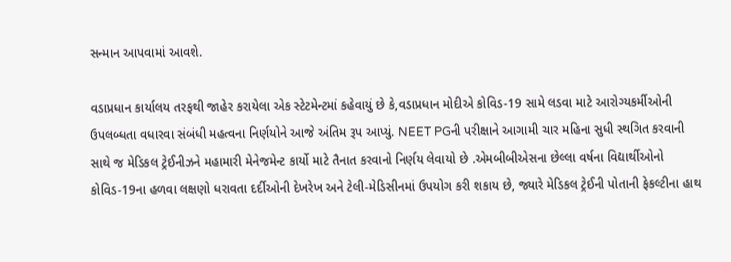સન્માન આપવામાં આવશે.

વડાપ્રધાન કાર્યાલય તરફથી જાહેર કરાયેલા એક સ્ટેટમેન્ટમાં કહેવાયું છે કે,વડાપ્રધાન મોદીએ કોવિડ-19 સામે લડવા માટે આરોગ્યકર્મીઓની ઉપલબ્ધતા વધારવા સંબંધી મહત્વના નિર્ણયોને આજે અંતિમ રૂપ આપ્યું. NEET PGની પરીક્ષાને આગામી ચાર મહિના સુધી સ્થગિત કરવાની સાથે જ મેડિકલ ટ્રેઈનીઝને મહામારી મેનેજમેન્ટ કાર્યો માટે તૈનાત કરવાનો નિર્ણય લેવાયો છે .એમબીબીએસના છેલ્લા વર્ષના વિદ્યાર્થીઓનો કોવિડ-19ના હળવા લક્ષણો ધરાવતા દર્દીઓની દેખરેખ અને ટેલી-મેડિસીનમાં ઉપયોગ કરી શકાય છે, જ્યારે મેડિકલ ટ્રેઈની પોતાની ફેકલ્ટીના હાથ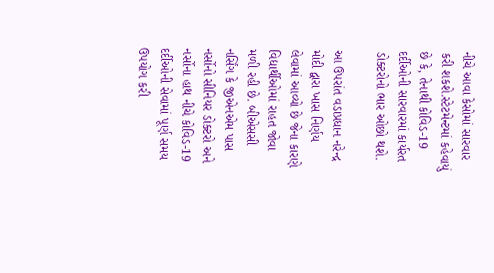નીચે આવા કેસોમાં સારવાર કરી શકશે.સ્ટેટમેન્ટમાં કહેવાયું છે કે, તેનાથી કોવિડ-19 દર્દીઓની સારવારમાં કાર્યરત ડોક્ટરોનો ભાર ઓછો થશે.

આ ઉપરાંત વડાપ્રધાન નરેન્દ્ર મોદી દ્વારા ખાસ નિર્ણય લેવામાં આવ્યો છે જેના કારણે વિદ્યાર્થીઓમાં રાહત જોવા મળી રહી છે. બીએસસી નર્સિંગ કે જીએનએમ પાસ નર્સોનો સીનિયર ડોક્ટરો અને નર્સોના હાથ નીચે કોવિડ-19 દર્દીઓની સેવામાં પૂર્ણ સમય ઉપયોગ કરી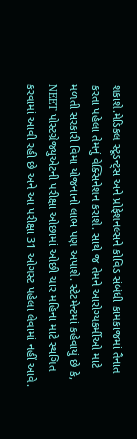શકાશે.મેડિકલ સ્ટૂડન્ટ્સ અને પ્રોફેશનલ્સને કોવિડ સંબંધી કામકાજમાં તૈનાત કરતા પહેલા તેમનું વેક્સિનેશન કરાશે. સાથે જ તેમને આરોગ્યકર્મીઓ માટે મળતી સરકારી વિમા યોજનાનો લાભ પણ અપાશે. સ્ટેટમેન્ટમાં કહેવાયું છે કે, NEET પોસ્ટગ્રેજ્યુએટની પરીક્ષા ઓછામાં ઓછી ચાર મહિના માટે સ્થગિત કરવામાં આવી રહી છે અને આ પરીક્ષા 31 ઓગસ્ટ પહેલા લેવામાં નહીં આવે.